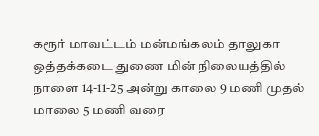கரூர் மாவட்டம் மன்மங்கலம் தாலுகா ஒத்தக்கடை துணை மின் நிலையத்தில் நாளை 14-11-25 அன்று காலை 9 மணி முதல் மாலை 5 மணி வரை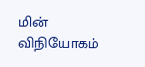மின் விநியோகம்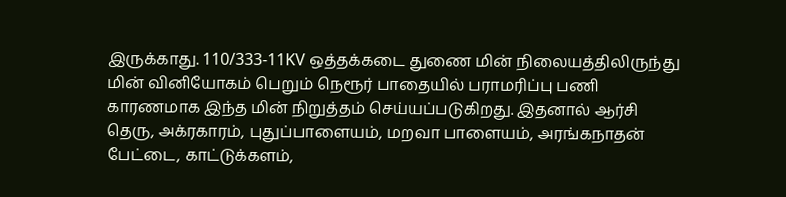இருக்காது. 110/333-11KV ஒத்தக்கடை துணை மின் நிலையத்திலிருந்து மின் வினியோகம் பெறும் நெரூர் பாதையில் பராமரிப்பு பணி காரணமாக இந்த மின் நிறுத்தம் செய்யப்படுகிறது. இதனால் ஆர்சி தெரு, அக்ரகாரம், புதுப்பாளையம், மறவா பாளையம், அரங்கநாதன் பேட்டை, காட்டுக்களம்,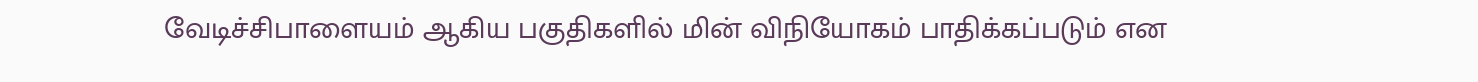வேடிச்சிபாளையம் ஆகிய பகுதிகளில் மின் விநியோகம் பாதிக்கப்படும் என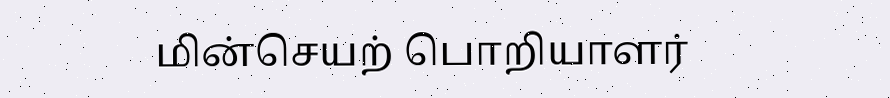மின்செயற் பொறியாளர்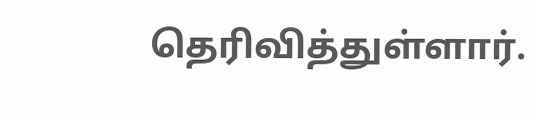தெரிவித்துள்ளார்.